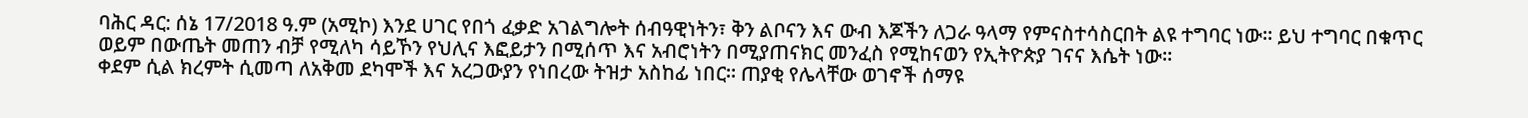ባሕር ዳር: ሰኔ 17/2018 ዓ.ም (አሚኮ) እንደ ሀገር የበጎ ፈቃድ አገልግሎት ሰብዓዊነትን፣ ቅን ልቦናን እና ውብ እጆችን ለጋራ ዓላማ የምናስተሳስርበት ልዩ ተግባር ነው። ይህ ተግባር በቁጥር ወይም በውጤት መጠን ብቻ የሚለካ ሳይኾን የህሊና እፎይታን በሚሰጥ እና አብሮነትን በሚያጠናክር መንፈስ የሚከናወን የኢትዮጵያ ገናና እሴት ነው።
ቀደም ሲል ክረምት ሲመጣ ለአቅመ ደካሞች እና አረጋውያን የነበረው ትዝታ አስከፊ ነበር። ጠያቂ የሌላቸው ወገኖች ሰማዩ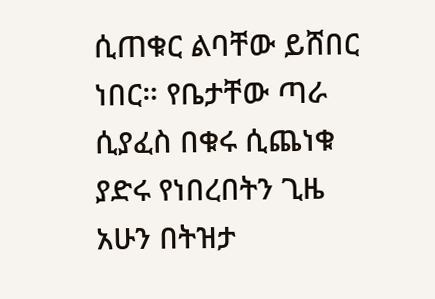ሲጠቁር ልባቸው ይሸበር ነበር። የቤታቸው ጣራ ሲያፈስ በቁሩ ሲጨነቁ ያድሩ የነበረበትን ጊዜ አሁን በትዝታ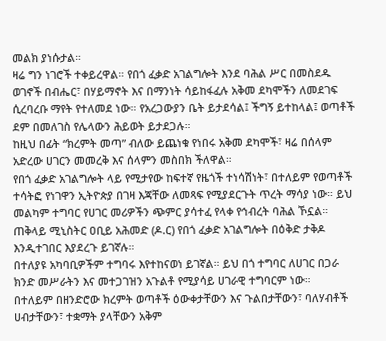መልክ ያነሱታል።
ዛሬ ግን ነገሮች ተቀይረዋል። የበጎ ፈቃድ አገልግሎት እንደ ባሕል ሥር በመስደዱ ወገኖች በብሔር፣ በሃይማኖት እና በማንነት ሳይከፋፈሉ አቅመ ደካሞችን ለመደገፍ ሲረባረቡ ማየት የተለመደ ነው። የአረጋውያን ቤት ይታደሳል፤ ችግኝ ይተከላል፤ ወጣቶች ደም በመለገስ የሌላውን ሕይወት ይታደጋሉ።
ከዚህ በፊት “ክረምት መጣ” ብለው ይጨነቁ የነበሩ አቅመ ደካሞች፣ ዛሬ በሰላም አድረው ሀገርን መመረቅ እና ሰላምን መስበክ ችለዋል።
የበጎ ፈቃድ አገልግሎት ላይ የሚታየው ከፍተኛ የዜጎች ተነሳሽነት፣ በተለይም የወጣቶች ተሳትፎ የነገዋን ኢትዮጵያ በገዛ እጃቸው ለመጻፍ የሚያደርጉት ጥረት ማሳያ ነው። ይህ መልካም ተግባር የሀገር መሪዎችን ጭምር ያሳተፈ የላቀ የኅብረት ባሕል ኾኗል።
ጠቅላይ ሚኒስትር ዐቢይ አሕመድ (ዶ.ር) የበጎ ፈቃድ አገልግሎት በዕቅድ ታቅዶ እንዲተገበር እያደረጉ ይገኛሉ።
በተለያዩ አካባቢዎችም ተግባሩ እየተከናወነ ይገኛል። ይህ በጎ ተግባር ለሀገር በጋራ ክንድ መሥራትን እና መተጋገዝን አጉልቶ የሚያሳይ ሀገራዊ ተግባርም ነው።
በተለይም በዘንድሮው ክረምት ወጣቶች ዕውቀታቸውን እና ጉልበታቸውን፣ ባለሃብቶች ሀብታቸውን፣ ተቋማት ያላቸውን አቅም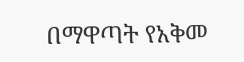በማዋጣት የአቅመ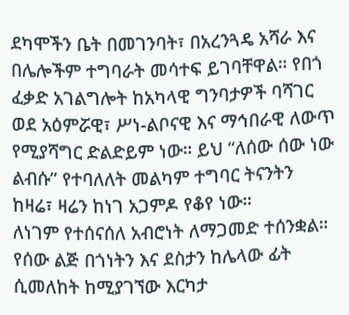ደካሞችን ቤት በመገንባት፣ በአረንጓዴ አሻራ እና በሌሎችም ተግባራት መሳተፍ ይገባቸዋል። የበጎ ፈቃድ አገልግሎት ከአካላዊ ግንባታዎች ባሻገር ወደ አዕምሯዊ፣ ሥነ-ልቦናዊ እና ማኅበራዊ ለውጥ የሚያሻግር ድልድይም ነው። ይህ “ለሰው ሰው ነው ልብሱ” የተባለለት መልካም ተግባር ትናንትን ከዛሬ፣ ዛሬን ከነገ አጋምዶ የቆየ ነው።
ለነገም የተሰናሰለ አብሮነት ለማጋመድ ተሰንቋል። የሰው ልጅ በጎነትን እና ደስታን ከሌላው ፊት ሲመለከት ከሚያገኘው እርካታ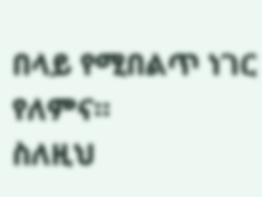በላይ የሚበልጥ ነገር የለምና።
ስለዚህ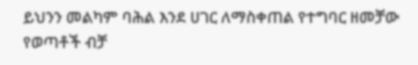ይህንን መልካም ባሕል እንደ ሀገር ለማስቀጠል የተግባር ዘመቻው የወጣቶች ብቻ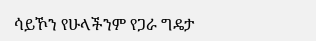ሳይኾን የሁላችንም የጋራ ግዴታ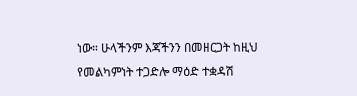ነው። ሁላችንም እጃችንን በመዘርጋት ከዚህ የመልካምነት ተጋድሎ ማዕድ ተቋዳሽ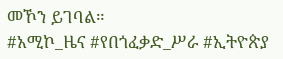መኾን ይገባል።
#አሚኮ_ዜና #የበጎፈቃድ_ሥራ #ኢትዮጵያ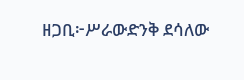ዘጋቢ፦ሥራውድንቅ ደሳለው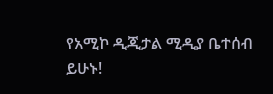የአሚኮ ዲጂታል ሚዲያ ቤተሰብ ይሁኑ!